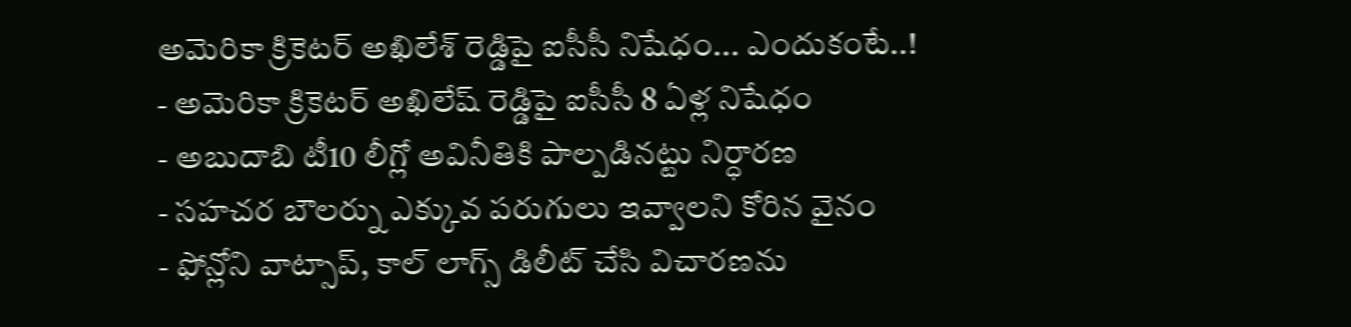అమెరికా క్రికెటర్ అఖిలేశ్ రెడ్డిపై ఐసీసీ నిషేధం... ఎందుకంటే..!
- అమెరికా క్రికెటర్ అఖిలేష్ రెడ్డిపై ఐసీసీ 8 ఏళ్ల నిషేధం
- అబుదాబి టీ10 లీగ్లో అవినీతికి పాల్పడినట్టు నిర్ధారణ
- సహచర బౌలర్ను ఎక్కువ పరుగులు ఇవ్వాలని కోరిన వైనం
- ఫోన్లోని వాట్సాప్, కాల్ లాగ్స్ డిలీట్ చేసి విచారణను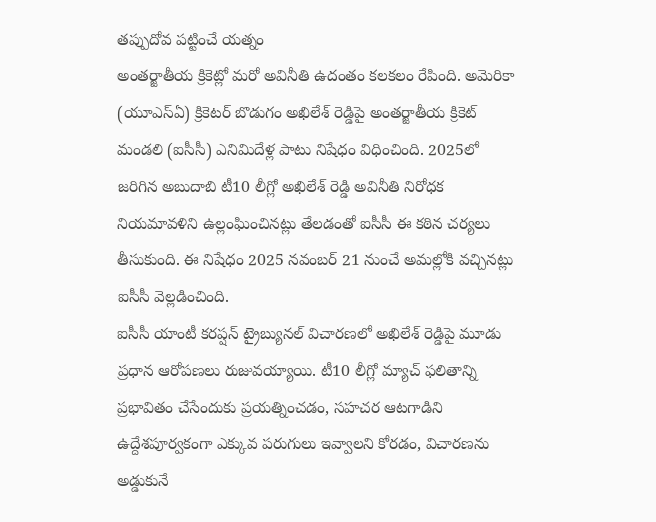తప్పుదోవ పట్టించే యత్నం
అంతర్జాతీయ క్రికెట్లో మరో అవినీతి ఉదంతం కలకలం రేపింది. అమెరికా (యూఎస్ఏ) క్రికెటర్ బొడుగం అఖిలేశ్ రెడ్డిపై అంతర్జాతీయ క్రికెట్ మండలి (ఐసీసీ) ఎనిమిదేళ్ల పాటు నిషేధం విధించింది. 2025లో జరిగిన అబుదాబి టీ10 లీగ్లో అఖిలేశ్ రెడ్డి అవినీతి నిరోధక నియమావళిని ఉల్లంఘించినట్లు తేలడంతో ఐసీసీ ఈ కఠిన చర్యలు తీసుకుంది. ఈ నిషేధం 2025 నవంబర్ 21 నుంచే అమల్లోకి వచ్చినట్లు ఐసీసీ వెల్లడించింది.
ఐసీసీ యాంటీ కరప్షన్ ట్రైబ్యునల్ విచారణలో అఖిలేశ్ రెడ్డిపై మూడు ప్రధాన ఆరోపణలు రుజువయ్యాయి. టీ10 లీగ్లో మ్యాచ్ ఫలితాన్ని ప్రభావితం చేసేందుకు ప్రయత్నించడం, సహచర ఆటగాడిని ఉద్దేశపూర్వకంగా ఎక్కువ పరుగులు ఇవ్వాలని కోరడం, విచారణను అడ్డుకునే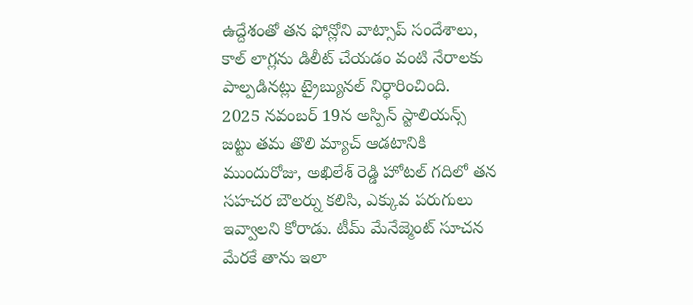ఉద్దేశంతో తన ఫోన్లోని వాట్సాప్ సందేశాలు, కాల్ లాగ్లను డిలీట్ చేయడం వంటి నేరాలకు పాల్పడినట్లు ట్రైబ్యునల్ నిర్ధారించింది.
2025 నవంబర్ 19న అస్పిన్ స్టాలియన్స్ జట్టు తమ తొలి మ్యాచ్ ఆడటానికి ముందురోజు, అఖిలేశ్ రెడ్డి హోటల్ గదిలో తన సహచర బౌలర్ను కలిసి, ఎక్కువ పరుగులు ఇవ్వాలని కోరాడు. టీమ్ మేనేజ్మెంట్ సూచన మేరకే తాను ఇలా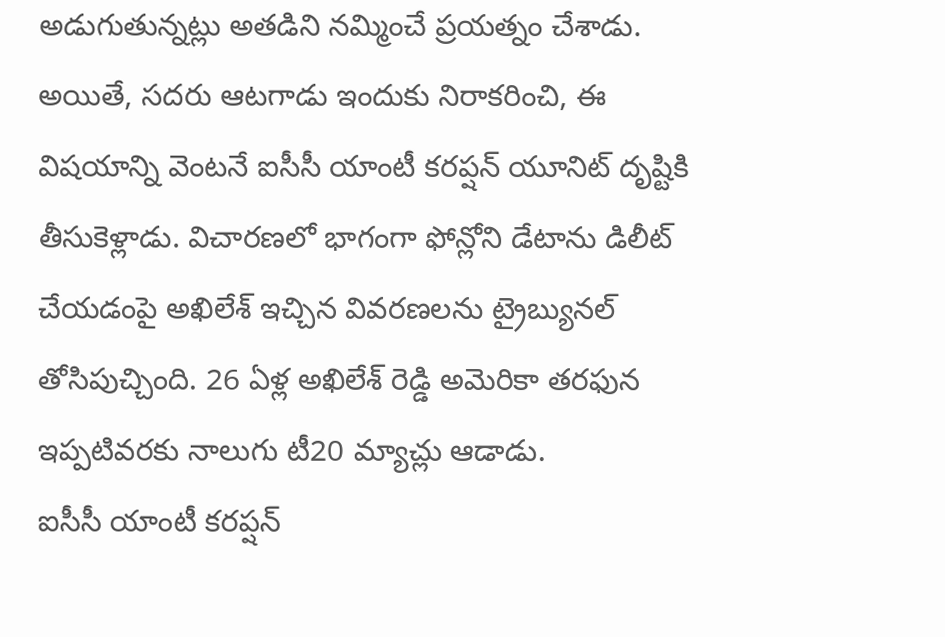అడుగుతున్నట్లు అతడిని నమ్మించే ప్రయత్నం చేశాడు. అయితే, సదరు ఆటగాడు ఇందుకు నిరాకరించి, ఈ విషయాన్ని వెంటనే ఐసీసీ యాంటీ కరప్షన్ యూనిట్ దృష్టికి తీసుకెళ్లాడు. విచారణలో భాగంగా ఫోన్లోని డేటాను డిలీట్ చేయడంపై అఖిలేశ్ ఇచ్చిన వివరణలను ట్రైబ్యునల్ తోసిపుచ్చింది. 26 ఏళ్ల అఖిలేశ్ రెడ్డి అమెరికా తరఫున ఇప్పటివరకు నాలుగు టీ20 మ్యాచ్లు ఆడాడు.
ఐసీసీ యాంటీ కరప్షన్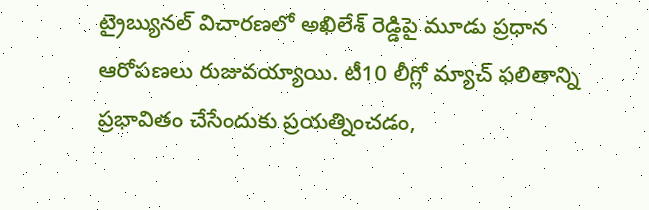ట్రైబ్యునల్ విచారణలో అఖిలేశ్ రెడ్డిపై మూడు ప్రధాన ఆరోపణలు రుజువయ్యాయి. టీ10 లీగ్లో మ్యాచ్ ఫలితాన్ని ప్రభావితం చేసేందుకు ప్రయత్నించడం,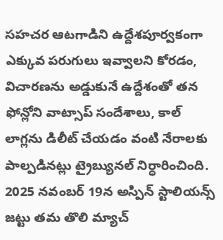సహచర ఆటగాడిని ఉద్దేశపూర్వకంగా ఎక్కువ పరుగులు ఇవ్వాలని కోరడం, విచారణను అడ్డుకునే ఉద్దేశంతో తన ఫోన్లోని వాట్సాప్ సందేశాలు, కాల్ లాగ్లను డిలీట్ చేయడం వంటి నేరాలకు పాల్పడినట్లు ట్రైబ్యునల్ నిర్ధారించింది.
2025 నవంబర్ 19న అస్పిన్ స్టాలియన్స్ జట్టు తమ తొలి మ్యాచ్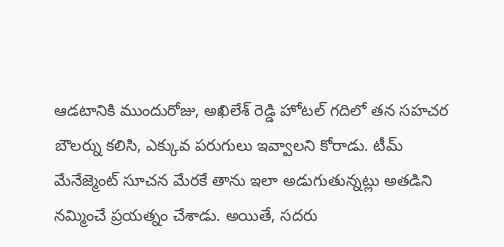ఆడటానికి ముందురోజు, అఖిలేశ్ రెడ్డి హోటల్ గదిలో తన సహచర బౌలర్ను కలిసి, ఎక్కువ పరుగులు ఇవ్వాలని కోరాడు. టీమ్ మేనేజ్మెంట్ సూచన మేరకే తాను ఇలా అడుగుతున్నట్లు అతడిని నమ్మించే ప్రయత్నం చేశాడు. అయితే, సదరు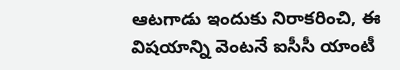ఆటగాడు ఇందుకు నిరాకరించి, ఈ విషయాన్ని వెంటనే ఐసీసీ యాంటీ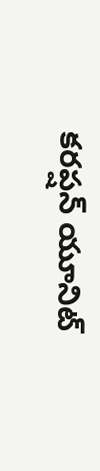కరప్షన్ యూనిట్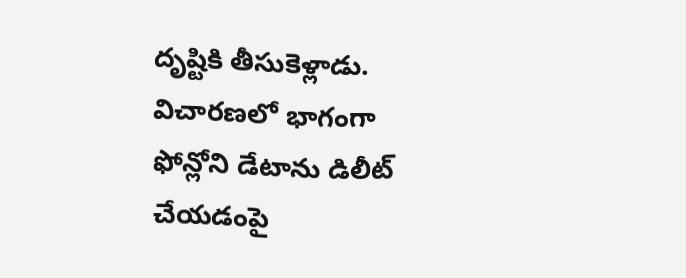దృష్టికి తీసుకెళ్లాడు. విచారణలో భాగంగా ఫోన్లోని డేటాను డిలీట్ చేయడంపై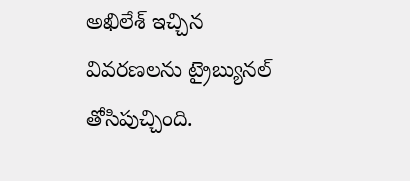అఖిలేశ్ ఇచ్చిన వివరణలను ట్రైబ్యునల్ తోసిపుచ్చింది.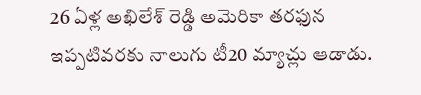26 ఏళ్ల అఖిలేశ్ రెడ్డి అమెరికా తరఫున ఇప్పటివరకు నాలుగు టీ20 మ్యాచ్లు ఆడాడు.